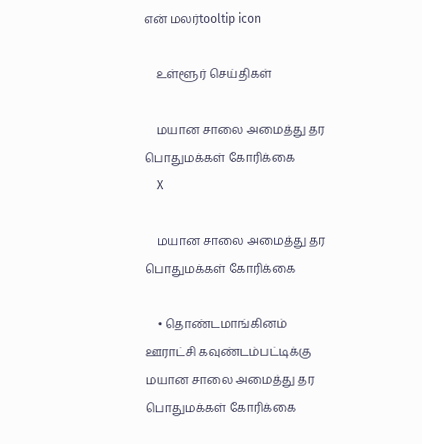என் மலர்tooltip icon

    உள்ளூர் செய்திகள்

    மயான சாலை அமைத்து தர பொதுமக்கள் கோரிக்கை
    X

    மயான சாலை அமைத்து தர பொதுமக்கள் கோரிக்கை

    • தொண்டமாங்கினம் ஊராட்சி கவுண்டம்பட்டிக்கு மயான சாலை அமைத்து தர பொதுமக்கள் கோரிக்கை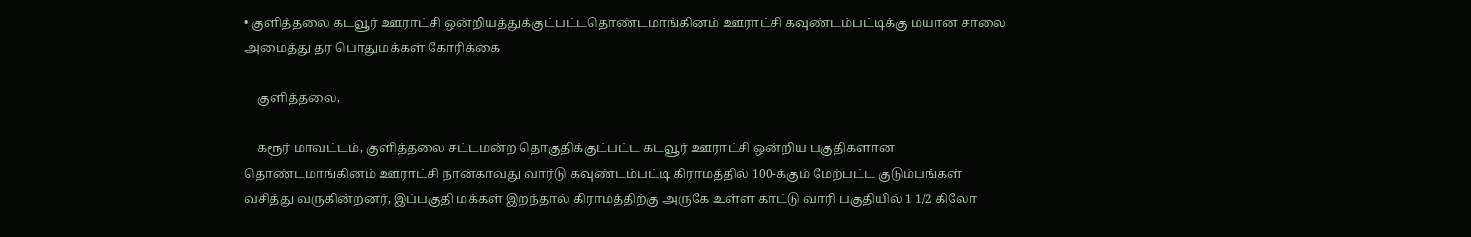• குளித்தலை கடவூர் ஊராட்சி ஒன்றியத்துக்குட்பட்டதொண்டமாங்கினம் ஊராட்சி கவுண்டம்பட்டிக்கு மயான சாலை அமைத்து தர பொதுமக்கள் கோரிக்கை

    குளித்தலை,

    கரூர் மாவட்டம், குளித்தலை சட்டமன்ற தொகுதிக்குட்பட்ட கடவூர் ஊராட்சி ஒன்றிய பகுதிகளான தொண்டமாங்கினம் ஊராட்சி நான்காவது வார்டு கவுண்டம்பட்டி கிராமத்தில் 100-க்கும் மேற்பட்ட குடும்பங்கள் வசித்து வருகின்றனர், இப்பகுதி மக்கள் இறந்தால் கிராமத்திற்கு அருகே உள்ள காட்டு வாரி பகுதியில் 1 1/2 கிலோ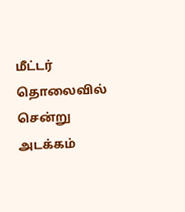மீட்டர் தொலைவில் சென்று அடக்கம்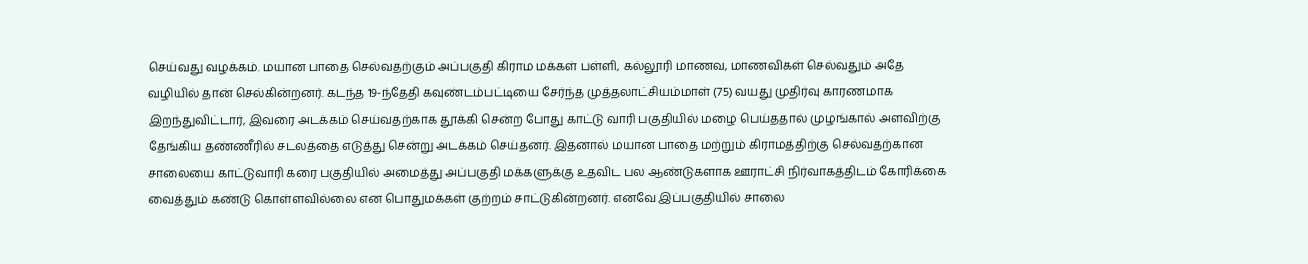செய்வது வழக்கம். மயான பாதை செல்வதற்கும் அப்பகுதி கிராம மக்கள் பள்ளி, கல்லூரி மாணவ, மாணவிகள் செல்வதும் அதே வழியில் தான் செல்கின்றனர். கடந்த 19-ந்தேதி கவுண்டம்பட்டியை சேர்ந்த முத்தலாட்சியம்மாள் (75) வயது முதிர்வு காரணமாக இறந்துவிட்டார், இவரை அடக்கம் செய்வதற்காக தூக்கி சென்ற போது காட்டு வாரி பகுதியில் மழை பெய்ததால் முழங்கால் அளவிற்கு தேங்கிய தண்ணீரில் சடலத்தை எடுத்து சென்று அடக்கம் செய்தனர். இதனால் மயான பாதை மற்றும் கிராமத்திற்கு செல்வதற்கான சாலையை காட்டுவாரி கரை பகுதியில் அமைத்து அப்பகுதி மக்களுக்கு உதவிட பல ஆண்டுகளாக ஊராட்சி நிர்வாகத்திடம் கோரிக்கை வைத்தும் கண்டு கொள்ளவில்லை என பொதுமக்கள் குற்றம் சாட்டுகின்றனர். எனவே இப்பகுதியில் சாலை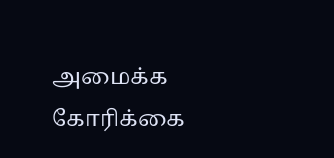அமைக்க கோரிக்கை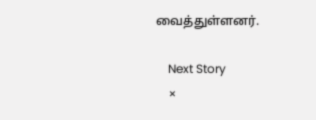வைத்துள்ளனர்.

    Next Story
    ×